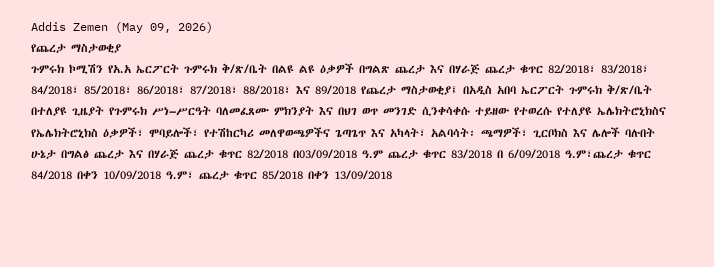Addis Zemen (May 09, 2026)
የጨረታ ማስታወቂያ
ጉምሩክ ኮሚሽን የአ.አ ኤርፖርት ጉምሩክ ቅ/ጽ/ቤት በልዩ ልዩ ዕቃዎች በግልጽ ጨረታ እና በሃራጅ ጨረታ ቁጥር 82/2018፣ 83/2018፣ 84/2018፣ 85/2018፣ 86/2018፣ 87/2018፣ 88/2018፣ እና 89/2018 የጨረታ ማስታወቂያ፤ በአዲስ አበባ ኤርፖርት ጉምሩክ ቅ/ጽ/ቤት በተለያዩ ጊዜያት የጉምሩክ ሥነ–ሥርዓት ባለመፈጸሙ ምክንያት እና በህገ ወጥ መንገድ ሲንቀሳቀሱ ተይዘው የተወረሱ የተለያዩ ኤሌክትሮኒክስና የኤሌክትሮኒክስ ዕቃዎች፣ ሞባይሎች፣ የተሽከርካሪ መለዋወጫዎችና ጌጣጌጥ እና አካላት፣ አልባሳት፡ ጫማዎች፣ ጊርቦክስ እና ሌሎች ባሉበት ሁኔታ በግልፅ ጨረታ እና በሃራጅ ጨረታ ቁጥር 82/2018 በ03/09/2018 ዓ.ም ጨረታ ቁጥር 83/2018 በ 6/09/2018 ዓ.ም፣ጨረታ ቁጥር 84/2018 በቀን 10/09/2018 ዓ.ም፣ ጨረታ ቁጥር 85/2018 በቀን 13/09/2018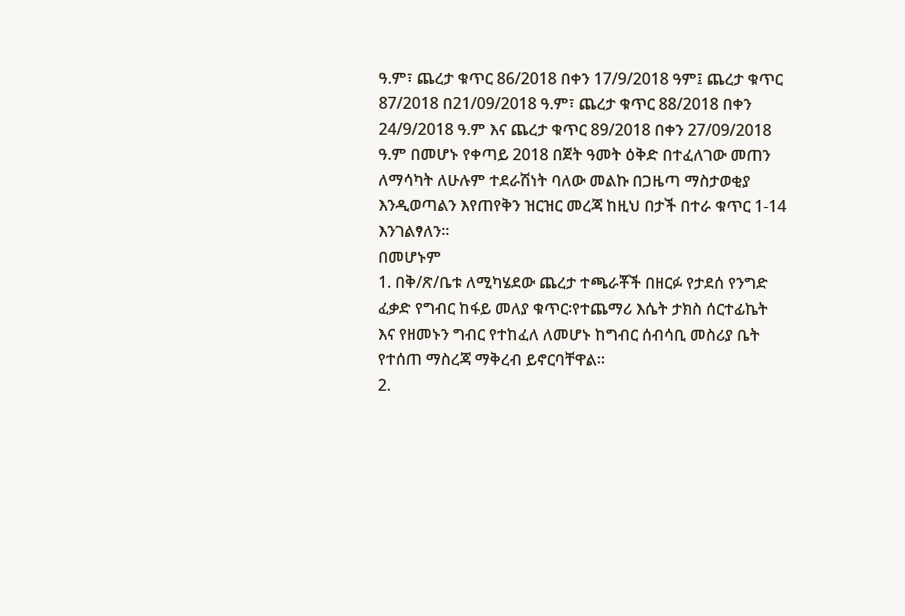ዓ.ም፣ ጨረታ ቁጥር 86/2018 በቀን 17/9/2018 ዓም፤ ጨረታ ቁጥር 87/2018 በ21/09/2018 ዓ.ም፣ ጨረታ ቁጥር 88/2018 በቀን 24/9/2018 ዓ.ም እና ጨረታ ቁጥር 89/2018 በቀን 27/09/2018 ዓ.ም በመሆኑ የቀጣይ 2018 በጀት ዓመት ዕቅድ በተፈለገው መጠን ለማሳካት ለሁሉም ተደራሽነት ባለው መልኩ በጋዜጣ ማስታወቂያ እንዲወጣልን እየጠየቅን ዝርዝር መረጃ ከዚህ በታች በተራ ቁጥር 1-14 እንገልፃለን፡፡
በመሆኑም
1. በቅ/ጽ/ቤቱ ለሚካሄደው ጨረታ ተጫራቾች በዘርፉ የታደሰ የንግድ ፈቃድ የግብር ከፋይ መለያ ቁጥር፡የተጨማሪ እሴት ታክስ ሰርተፊኬት እና የዘመኑን ግብር የተከፈለ ለመሆኑ ከግብር ሰብሳቢ መስሪያ ቤት የተሰጠ ማስረጃ ማቅረብ ይኖርባቸዋል፡፡
2.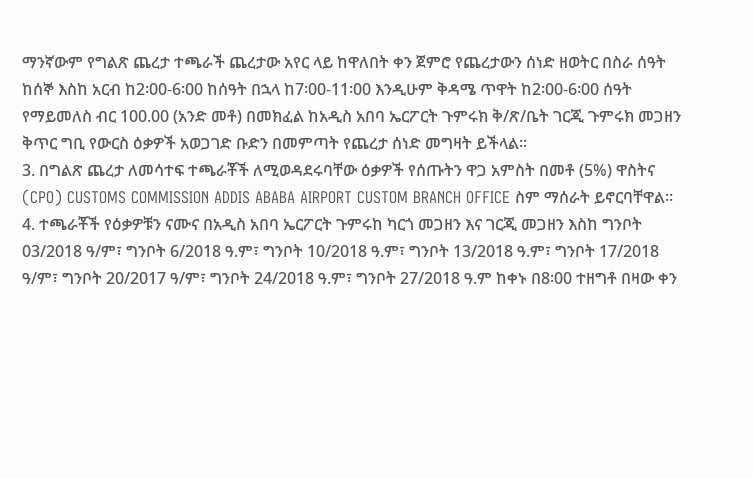ማንኛውም የግልጽ ጨረታ ተጫራች ጨረታው አየር ላይ ከዋለበት ቀን ጀምሮ የጨረታውን ሰነድ ዘወትር በስራ ሰዓት ከሰኞ እስከ አርብ ከ2፡00-6፡00 ከሰዓት በኋላ ከ7፡00-11፡00 እንዲሁም ቅዳሜ ጥዋት ከ2፡00-6፡00 ሰዓት የማይመለስ ብር 100.00 (አንድ መቶ) በመክፈል ከአዲስ አበባ ኤርፖርት ጉምሩክ ቅ/ጽ/ቤት ገርጂ ጉምሩክ መጋዘን ቅጥር ግቢ የውርስ ዕቃዎች አወጋገድ ቡድን በመምጣት የጨረታ ሰነድ መግዛት ይችላል፡፡
3. በግልጽ ጨረታ ለመሳተፍ ተጫራቾች ለሚወዳደሩባቸው ዕቃዎች የሰጡትን ዋጋ አምስት በመቶ (5%) ዋስትና (CPO) CUSTOMS COMMISSION ADDIS ABABA AIRPORT CUSTOM BRANCH OFFICE ስም ማሰራት ይኖርባቸዋል፡፡
4. ተጫራቾች የዕቃዎቹን ናሙና በአዲስ አበባ ኤርፖርት ጉምሩከ ካርጎ መጋዘን እና ገርጂ መጋዘን እስከ ግንቦት 03/2018 ዓ/ም፣ ግንቦት 6/2018 ዓ.ም፣ ግንቦት 10/2018 ዓ.ም፣ ግንቦት 13/2018 ዓ.ም፣ ግንቦት 17/2018 ዓ/ም፣ ግንቦት 20/2017 ዓ/ም፣ ግንቦት 24/2018 ዓ.ም፣ ግንቦት 27/2018 ዓ.ም ከቀኑ በ8፡00 ተዘግቶ በዛው ቀን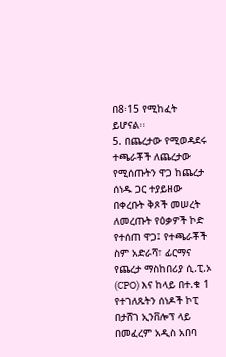በ8፡15 የሚከፈት ይሆናል፡፡
5. በጨረታው የሚወዳደሩ ተጫራቾች ለጨረታው የሚሰጡትን ዋጋ ከጨረታ ሰነዱ ጋር ተያይዘው በቀረቡት ቅጾች መሠረት ለመረጡት የዕቃዎች ኮድ የተሰጠ ዋጋ፤ የተጫራቾች ስም አድራሻ፣ ፊርማና የጨረታ ማስከበሪያ ሲ.ፒ.ኦ (CPO) እና ከላይ በተ.ቁ 1 የተገለጹትን ሰነዶች ኮፒ በታሸገ ኢንቨሎፕ ላይ በመፈረም አዲስ አበባ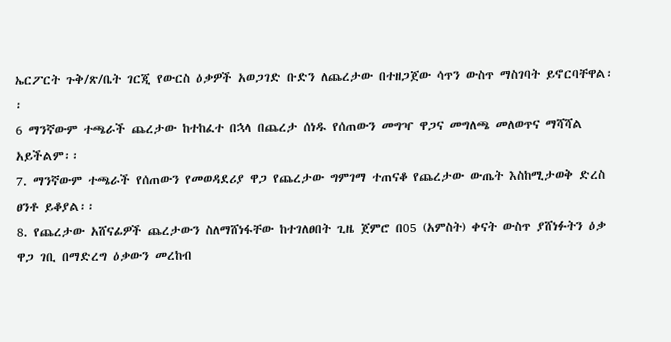ኤርፖርት ጉቅ/ጽ/ቤት ገርጂ የውርስ ዕቃዎች አወጋገድ ቡድን ለጨረታው በተዘጋጀው ሳጥን ውስጥ ማስገባት ይኖርባቸዋል፡፡
6 ማንኛውም ተጫራች ጨረታው ከተከፈተ በኋላ በጨረታ ሰነዱ የሰጠውን መግዣ ዋጋና መግለጫ መለወጥና ማሻሻል አይችልም፡፡
7. ማንኛውም ተጫራች የሰጠውን የመወዳደሪያ ዋጋ የጨረታው ግምገማ ተጠናቆ የጨረታው ውጤት እስከሚታወቅ ድረስ ፀንቶ ይቆያል፡፡
8. የጨረታው አሸናፊዎች ጨረታውን ስለማሸነፋቸው ከተገለፀበት ጊዜ ጀምሮ በ05 (አምስት) ቀናት ውስጥ ያሸነፉትን ዕቃ ዋጋ ገቢ በማድረግ ዕቃውን መረከብ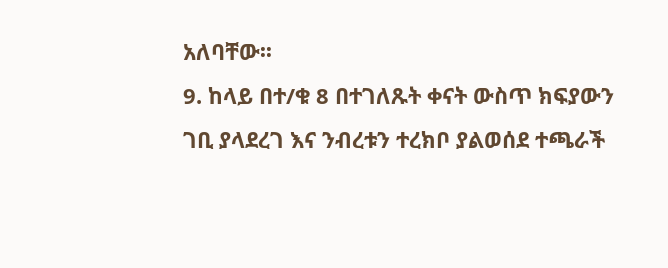አለባቸው፡፡
9. ከላይ በተ/ቁ 8 በተገለጹት ቀናት ውስጥ ክፍያውን ገቢ ያላደረገ እና ንብረቱን ተረክቦ ያልወሰደ ተጫራች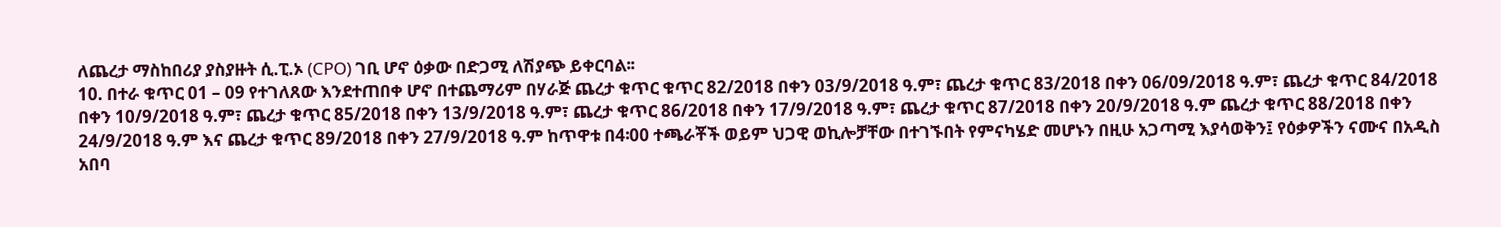ለጨረታ ማስከበሪያ ያስያዙት ሲ.ፒ.ኦ (CPO) ገቢ ሆኖ ዕቃው በድጋሚ ለሽያጭ ይቀርባል፡፡
10. በተራ ቁጥር 01 – 09 የተገለጸው እንደተጠበቀ ሆኖ በተጨማሪም በሃራጅ ጨረታ ቁጥር ቁጥር 82/2018 በቀን 03/9/2018 ዓ.ም፣ ጨረታ ቁጥር 83/2018 በቀን 06/09/2018 ዓ.ም፣ ጨረታ ቁጥር 84/2018 በቀን 10/9/2018 ዓ.ም፣ ጨረታ ቁጥር 85/2018 በቀን 13/9/2018 ዓ.ም፣ ጨረታ ቁጥር 86/2018 በቀን 17/9/2018 ዓ.ም፣ ጨረታ ቁጥር 87/2018 በቀን 20/9/2018 ዓ.ም ጨረታ ቁጥር 88/2018 በቀን 24/9/2018 ዓ.ም እና ጨረታ ቁጥር 89/2018 በቀን 27/9/2018 ዓ.ም ከጥዋቱ በ4፡00 ተጫራቾች ወይም ህጋዊ ወኪሎቻቸው በተገኙበት የምናካሄድ መሆኑን በዚሁ አጋጣሚ እያሳወቅን፤ የዕቃዎችን ናሙና በአዲስ አበባ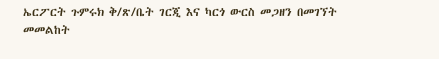ኤርፖርት ጉምሩክ ቅ/ጽ/ቤት ገርጂ እና ካርጎ ውርስ መጋዘን በመገኘት መመልከት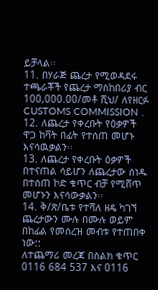ይቻላል፡፡
11. በሃራጅ ጨረታ የሚወዳደሩ ተጫራቾች የጨረታ ማስከበሪያ ብር 100,000.00/መቶ ሺህ/ ለየዘርፉ CUSTOMS COMMISSION .
12. ለጨረታ የቀረቡት የዕቃዎች ዋጋ ከቫት በፊት የተሰጠ መሆኑ እናሳዉቃልን፡፡
13. ለጨረታ የቀረቡት ዕቃዎች በተናጠል ሳይሆን ለጨረታው ሰነዱ በተሰጠ ኮድ ቁጥር ብቻ የሚሸጥ መሆኑን እናሳውቃልን፡፡
14. ቅ/ጽ/ቤቱ የተሻለ ዘዴ ካገኘ ጨረታውን ሙሉ በሙሉ ወይም በከፊል የመሰረዝ መብቱ የተጠበቀ ነው::
ለተጨማሪ መረጃ በስልክ ቁጥር 0116 684 537 እና 0116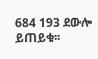684 193 ደውሎ ይጠይቁ፡፡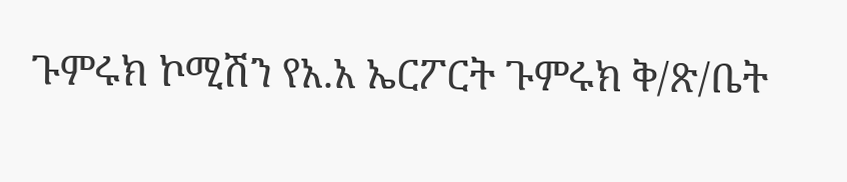ጉምሩክ ኮሚሽን የአ.አ ኤርፖርት ጉምሩክ ቅ/ጽ/ቤት